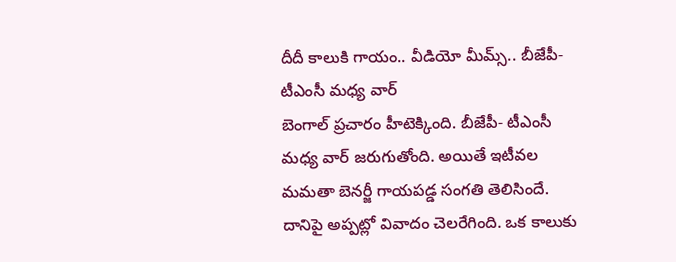దీదీ కాలుకి గాయం.. వీడియో మీమ్స్.. బీజేపీ- టీఎంసీ మధ్య వార్
బెంగాల్ ప్రచారం హీటెక్కింది. బీజేపీ- టీఎంసీ మధ్య వార్ జరుగుతోంది. అయితే ఇటీవల మమతా బెనర్జీ గాయపడ్డ సంగతి తెలిసిందే. దానిపై అప్పట్లో వివాదం చెలరేగింది. ఒక కాలుకు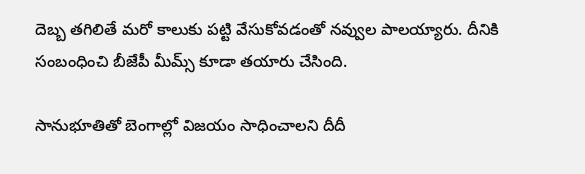దెబ్బ తగిలితే మరో కాలుకు పట్టి వేసుకోవడంతో నవ్వుల పాలయ్యారు. దీనికి సంబంధించి బీజేపీ మీమ్స్ కూడా తయారు చేసింది.

సానుభూతితో బెంగాల్లో విజయం సాధించాలని దీదీ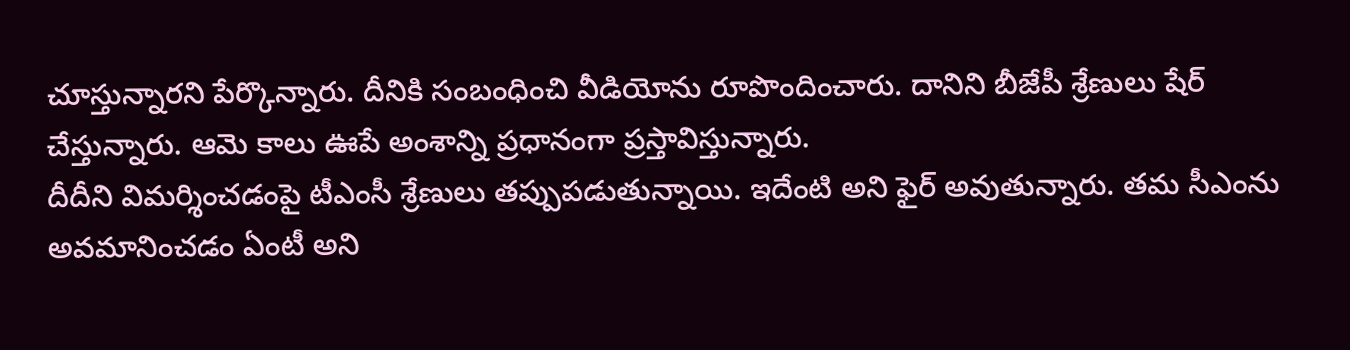చూస్తున్నారని పేర్కొన్నారు. దీనికి సంబంధించి వీడియోను రూపొందించారు. దానిని బీజేపీ శ్రేణులు షేర్ చేస్తున్నారు. ఆమె కాలు ఊపే అంశాన్ని ప్రధానంగా ప్రస్తావిస్తున్నారు.
దీదీని విమర్శించడంపై టీఎంసీ శ్రేణులు తప్పుపడుతున్నాయి. ఇదేంటి అని ఫైర్ అవుతున్నారు. తమ సీఎంను అవమానించడం ఏంటీ అని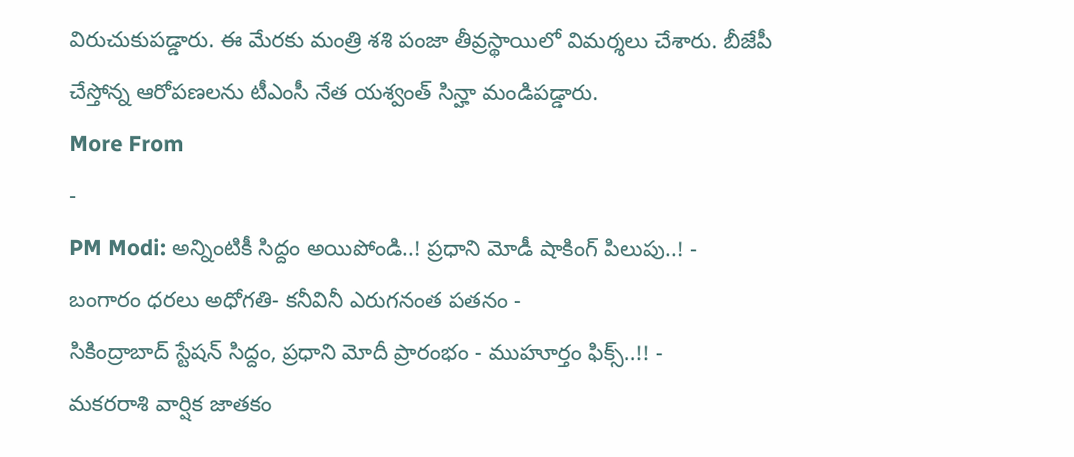విరుచుకుపడ్డారు. ఈ మేరకు మంత్రి శశి పంజా తీవ్రస్థాయిలో విమర్శలు చేశారు. బీజేపీ చేస్తోన్న ఆరోపణలను టీఎంసీ నేత యశ్వంత్ సిన్హా మండిపడ్డారు.
More From
-
PM Modi: అన్నింటికీ సిద్దం అయిపోండి..! ప్రధాని మోడీ షాకింగ్ పిలుపు..! -
బంగారం ధరలు అధోగతి- కనీవినీ ఎరుగనంత పతనం -
సికింద్రాబాద్ స్టేషన్ సిద్దం, ప్రధాని మోదీ ప్రారంభం - ముహూర్తం ఫిక్స్..!! -
మకరరాశి వార్షిక జాతకం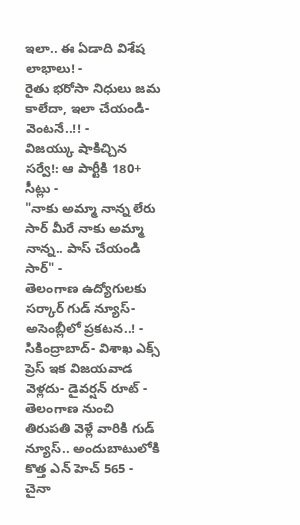ఇలా.. ఈ ఏడాది విశేష లాభాలు! -
రైతు భరోసా నిధులు జమ కాలేదా, ఇలా చేయండి- వెంటనే..!! -
విజయ్కు షాకిచ్చిన సర్వే!: ఆ పార్టీకి 180+ సీట్లు -
"నాకు అమ్మా నాన్న లేరు సార్ మీరే నాకు అమ్మా నాన్న.. పాస్ చేయండి సార్" -
తెలంగాణ ఉద్యోగులకు సర్కార్ గుడ్ న్యూస్-అసెంబ్లీలో ప్రకటన..! -
సికింద్రాబాద్- విశాఖ ఎక్స్ ప్రెస్ ఇక విజయవాడ వెళ్లదు- డైవర్షన్ రూట్ -
తెలంగాణ నుంచి తిరుపతి వెళ్లే వారికి గుడ్ న్యూస్.. అందుబాటులోకి కొత్త ఎన్ హెచ్ 565 -
చైనా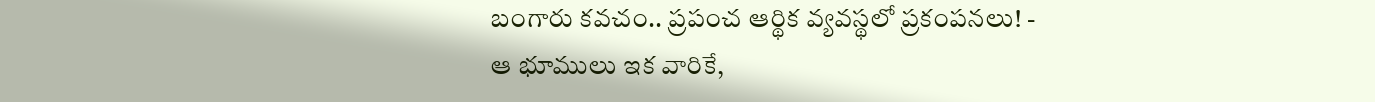బంగారు కవచం.. ప్రపంచ ఆర్థిక వ్యవస్థలో ప్రకంపనలు! -
ఆ భూములు ఇక వారికే,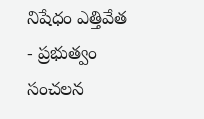నిషేధం ఎత్తివేత - ప్రభుత్వం సంచలన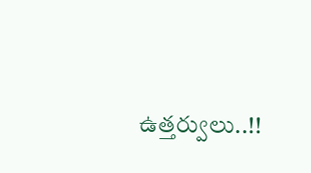ఉత్తర్వులు..!!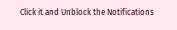Click it and Unblock the Notifications